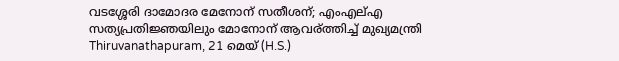വടശ്ശേരി ദാമോദര മേനോന് സതീശന്; എംഎല്എ സത്യപ്രതിജ്ഞയിലും മോനോന് ആവര്ത്തിച്ച് മുഖ്യമന്ത്രി
Thiruvanathapuram, 21 മെയ് (H.S.)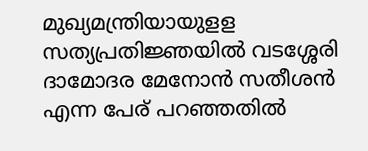മുഖ്യമന്ത്രിയായുളള സത്യപ്രതിജ്ഞയില്‍ വടശ്ശേരി ദാമോദര മേനോന്‍ സതീശന്‍ എന്ന പേര് പറഞ്ഞതില്‍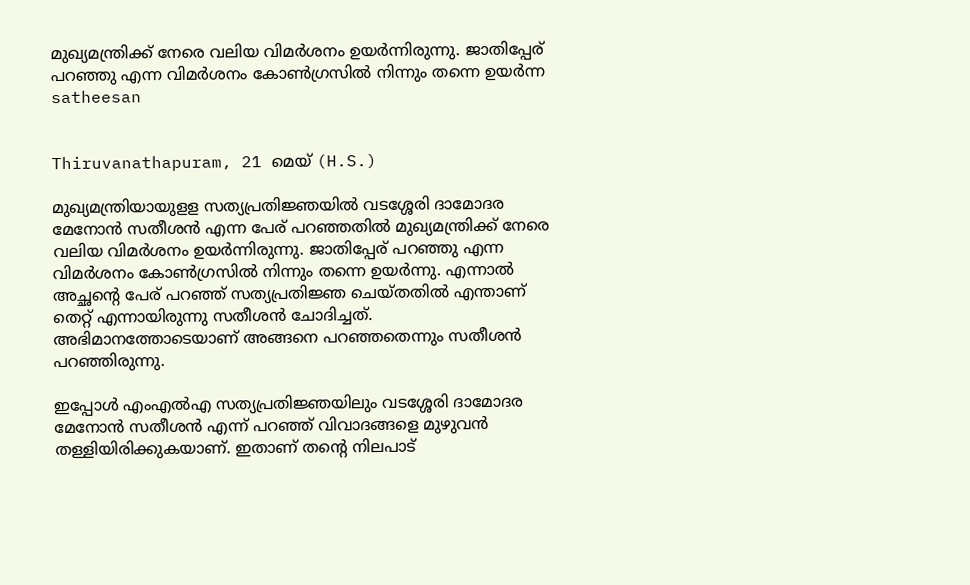മുഖ്യമന്ത്രിക്ക് നേരെ വലിയ വിമര്‍ശനം ഉയര്‍ന്നിരുന്നു. ജാതിപ്പേര് പറഞ്ഞു എന്ന വിമര്‍ശനം കോണ്‍ഗ്രസില്‍ നിന്നും തന്നെ ഉയര്‍ന്ന
satheesan


Thiruvanathapuram, 21 മെയ് (H.S.)

മുഖ്യമന്ത്രിയായുളള സത്യപ്രതിജ്ഞയില്‍ വടശ്ശേരി ദാമോദര മേനോന്‍ സതീശന്‍ എന്ന പേര് പറഞ്ഞതില്‍ മുഖ്യമന്ത്രിക്ക് നേരെ വലിയ വിമര്‍ശനം ഉയര്‍ന്നിരുന്നു. ജാതിപ്പേര് പറഞ്ഞു എന്ന വിമര്‍ശനം കോണ്‍ഗ്രസില്‍ നിന്നും തന്നെ ഉയര്‍ന്നു. എന്നാല്‍ അച്ഛന്റെ പേര് പറഞ്ഞ് സത്യപ്രതിജ്ഞ ചെയ്തതില്‍ എന്താണ് തെറ്റ് എന്നായിരുന്നു സതീശന്‍ ചോദിച്ചത്. അഭിമാനത്തോടെയാണ് അങ്ങനെ പറഞ്ഞതെന്നും സതീശന്‍ പറഞ്ഞിരുന്നു.

ഇപ്പോള്‍ എംഎല്‍എ സത്യപ്രതിജ്ഞയിലും വടശ്ശേരി ദാമോദര മേനോന്‍ സതീശന്‍ എന്ന് പറഞ്ഞ് വിവാദങ്ങളെ മുഴുവന്‍ തള്ളിയിരിക്കുകയാണ്. ഇതാണ് തന്റെ നിലപാട്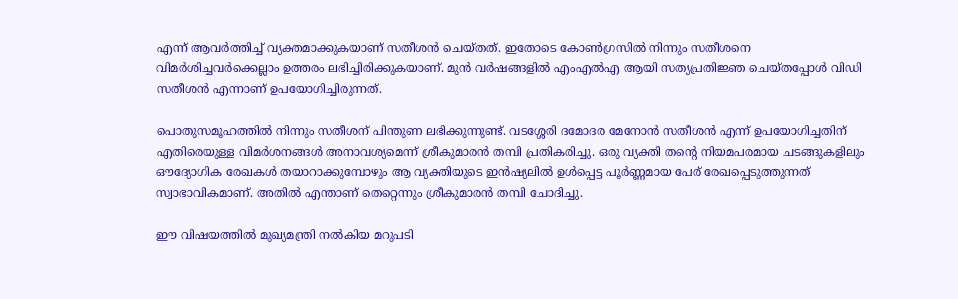എന്ന് ആവര്‍ത്തിച്ച് വ്യക്തമാക്കുകയാണ് സതീശന്‍ ചെയ്തത്. ഇതോടെ കോണ്‍ഗ്രസില്‍ നിന്നും സതീശനെ വിമര്‍ശിച്ചവര്‍ക്കെല്ലാം ഉത്തരം ലഭിച്ചിരിക്കുകയാണ്. മുന്‍ വര്‍ഷങ്ങളില്‍ എംഎല്‍എ ആയി സത്യപ്രതിജ്ഞ ചെയ്തപ്പോള്‍ വിഡി സതീശന്‍ എന്നാണ് ഉപയോഗിച്ചിരുന്നത്.

പൊതുസമൂഹത്തില്‍ നിന്നും സതീശന് പിന്തുണ ലഭിക്കുന്നുണ്ട്. വടശ്ശേരി ദമോദര മേനോന്‍ സതീശന്‍ എന്ന് ഉപയോഗിച്ചതിന് എതിരെയുള്ള വിമര്‍ശനങ്ങള്‍ അനാവശ്യമെന്ന് ശ്രീകുമാരന്‍ തമ്പി പ്രതികരിച്ചു. ഒരു വ്യക്തി തന്റെ നിയമപരമായ ചടങ്ങുകളിലും ഔദ്യോഗിക രേഖകള്‍ തയാറാക്കുമ്പോഴും ആ വ്യക്തിയുടെ ഇന്‍ഷ്യലില്‍ ഉള്‍പ്പെട്ട പൂര്‍ണ്ണമായ പേര് രേഖപ്പെടുത്തുന്നത് സ്വാഭാവികമാണ്. അതില്‍ എന്താണ് തെറ്റെന്നും ശ്രീകുമാരന്‍ തമ്പി ചോദിച്ചു.

ഈ വിഷയത്തില്‍ മുഖ്യമന്ത്രി നല്‍കിയ മറുപടി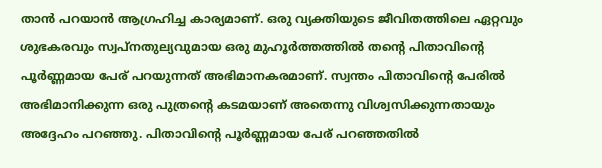താന്‍ പറയാന്‍ ആഗ്രഹിച്ച കാര്യമാണ്. ഒരു വ്യക്തിയുടെ ജീവിതത്തിലെ ഏറ്റവും ശുഭകരവും സ്വപ്നതുല്യവുമായ ഒരു മുഹൂര്‍ത്തത്തില്‍ തന്റെ പിതാവിന്റെ പൂര്‍ണ്ണമായ പേര് പറയുന്നത് അഭിമാനകരമാണ്. സ്വന്തം പിതാവിന്റെ പേരില്‍ അഭിമാനിക്കുന്ന ഒരു പുത്രന്റെ കടമയാണ് അതെന്നു വിശ്വസിക്കുന്നതായും അദ്ദേഹം പറഞ്ഞു. പിതാവിന്റെ പൂര്‍ണ്ണമായ പേര് പറഞ്ഞതില്‍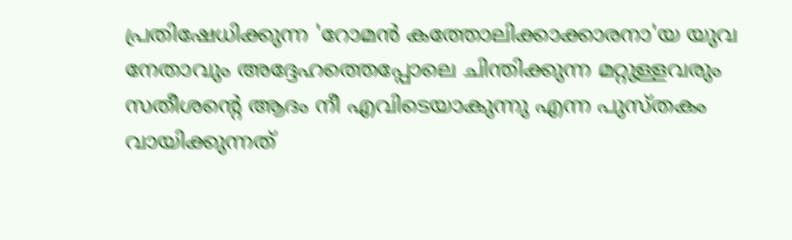പ്രതിഷേധിക്കുന്ന 'റോമന്‍ കത്തോലിക്കാക്കാരനാ'യ യുവ നേതാവും അദ്ദേഹത്തെപ്പോലെ ചിന്തിക്കുന്ന മറ്റുള്ളവരും സതീശന്റെ ആദം നീ എവിടെയാകുന്നു എന്ന പുസ്തകം വായിക്കുന്നത്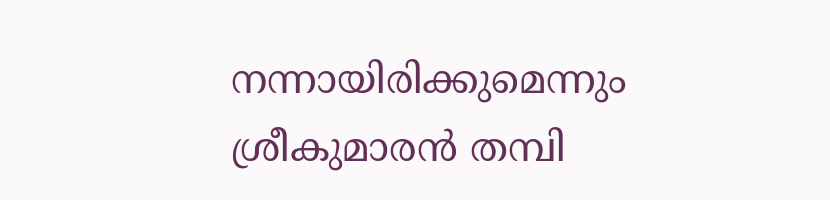നന്നായിരിക്കുമെന്നും ശ്രീകുമാരന്‍ തമ്പി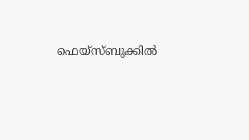ഫെയ്സ്ബുക്കില്‍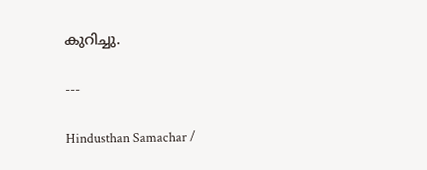കുറിച്ചു.

---

Hindusthan Samachar /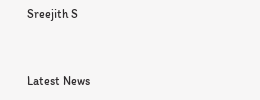Sreejith S


Latest News